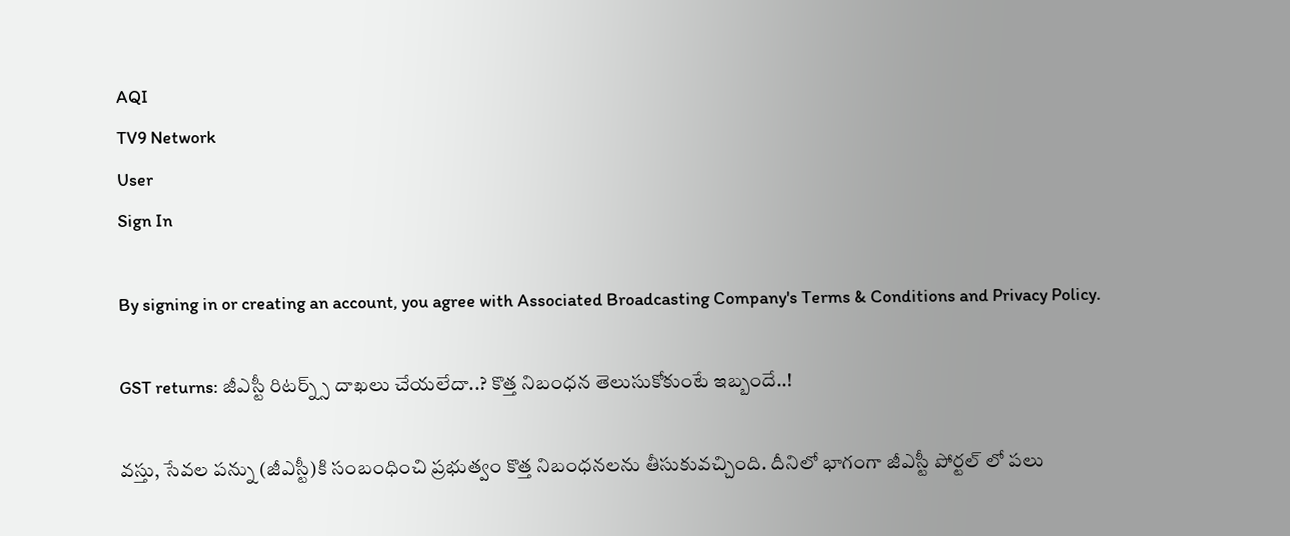AQI
TV9 Network
User
Sign In

By signing in or creating an account, you agree with Associated Broadcasting Company's Terms & Conditions and Privacy Policy.

GST returns: జీఎస్టీ రిటర్న్స్ దాఖలు చేయలేదా..? కొత్త నిబంధన తెలుసుకోకుంటే ఇబ్బందే..!

వస్తు, సేవల పన్ను (జీఎస్టీ)కి సంబంధించి ప్రభుత్వం కొత్త నిబంధనలను తీసుకువచ్చింది. దీనిలో భాగంగా జీఎస్టీ పోర్టల్ లో పలు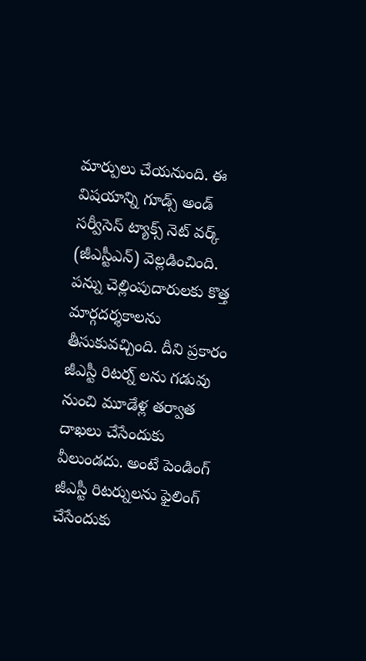మార్పులు చేయనుంది. ఈ విషయాన్ని గూడ్స్ అండ్ సర్వీసెస్ ట్యాక్స్ నెట్ వర్క్ (జీఎస్టీఎన్) వెల్లడించింది. పన్ను చెల్లింపుదారులకు కొత్త మార్గదర్శకాలను తీసుకువచ్చింది. దీని ప్రకారం జీఎస్టీ రిటర్న్ లను గడువు నుంచి మూడేళ్ల తర్వాత దాఖలు చేసేందుకు వీలుండదు. అంటే పెండింగ్ జీఎస్టీ రిటర్నులను ఫైలింగ్ చేసేందుకు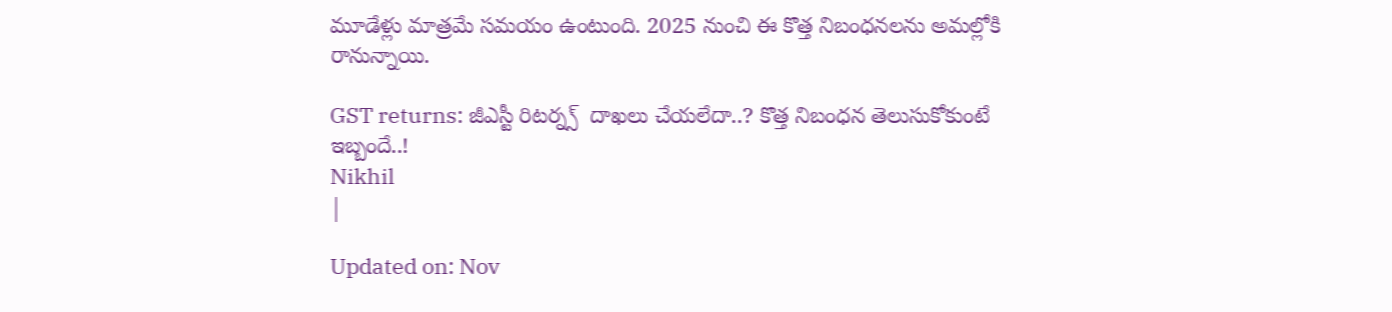మూడేళ్లు మాత్రమే సమయం ఉంటుంది. 2025 నుంచి ఈ కొత్త నిబంధనలను అమల్లోకి రానున్నాయి.

GST returns: జీఎస్టీ రిటర్న్స్  దాఖలు చేయలేదా..? కొత్త నిబంధన తెలుసుకోకుంటే ఇబ్బందే..!
Nikhil
|

Updated on: Nov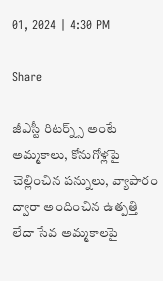01, 2024 | 4:30 PM

Share

జీఎస్టీ రిటర్న్స్ అంటే అమ్మకాలు, కోనుగోళ్లపై చెల్లించిన పన్నులు, వ్యాపారం ద్వారా అందించిన ఉత్పత్తి లేదా సేవ అమ్మకాలపై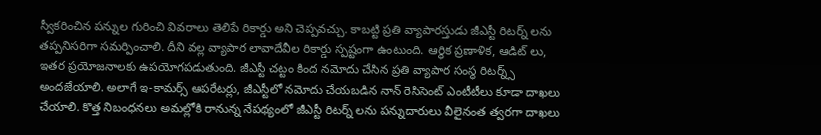స్వీకరించిన పన్నుల గురించి వివరాలు తెలిపే రికార్డు అని చెప్పవచ్చు. కాబట్టి ప్రతి వ్యాపారస్తుడు జీఎస్టీ రిటర్న్ లను తప్పనిసరిగా సమర్పించాలి. దీని వల్ల వ్యాపార లావాదేవీల రికార్డు స్పష్టంగా ఉంటుంది. ఆర్థిక ప్రణాళిక, ఆడిట్ లు, ఇతర ప్రయోజనాలకు ఉపయోగపడుతుంది. జీఎస్టీ చట్టం కింద నమోదు చేసిన ప్రతి వ్యాపార సంస్థ రిటర్న్స్ అందజేయాలి. అలాగే ఇ-కామర్స్ ఆపరేటర్లు, జీఎస్టీలో నమోదు చేయబడిన నాన్ రెసిసెంట్ ఎంటీటీలు కూడా దాఖలు చేయాలి. కొత్త నిబంధనలు అమల్లోకి రానున్న నేపథ్యంలో జీఎస్టీ రిటర్న్ లను పన్నుదారులు వీలైనంత త్వరగా దాఖలు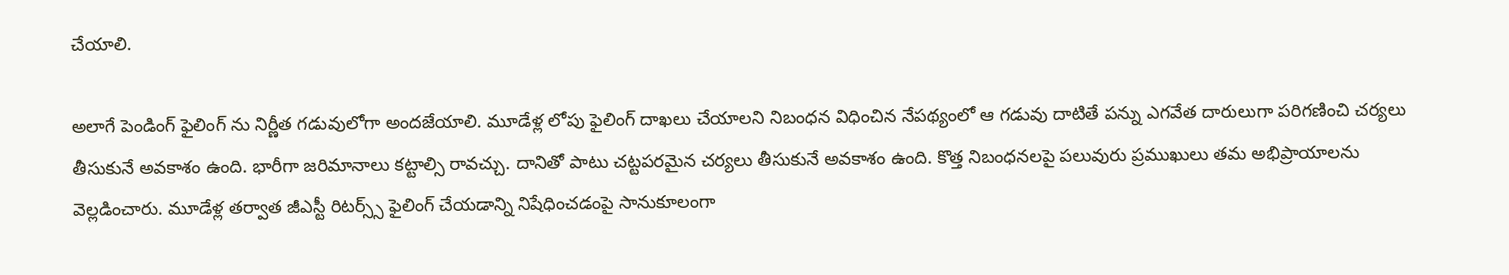చేయాలి.

అలాగే పెండింగ్ ఫైలింగ్ ను నిర్ణీత గడువులోగా అందజేయాలి. మూడేళ్ల లోపు ఫైలింగ్ దాఖలు చేయాలని నిబంధన విధించిన నేపథ్యంలో ఆ గడువు దాటితే పన్ను ఎగవేత దారులుగా పరిగణించి చర్యలు తీసుకునే అవకాశం ఉంది. భారీగా జరిమానాలు కట్టాల్సి రావచ్చు. దానితో పాటు చట్టపరమైన చర్యలు తీసుకునే అవకాశం ఉంది. కొత్త నిబంధనలపై పలువురు ప్రముఖులు తమ అభిప్రాయాలను వెల్లడించారు. మూడేళ్ల తర్వాత జీఎస్టీ రిటర్స్స్ ఫైలింగ్ చేయడాన్ని నిషేధించడంపై సానుకూలంగా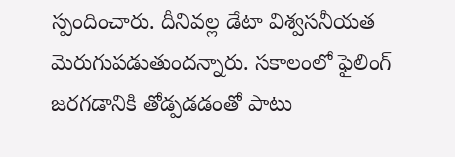స్పందించారు. దీనివల్ల డేటా విశ్వసనీయత మెరుగుపడుతుందన్నారు. సకాలంలో ఫైలింగ్ జరగడానికి తోడ్పడడంతో పాటు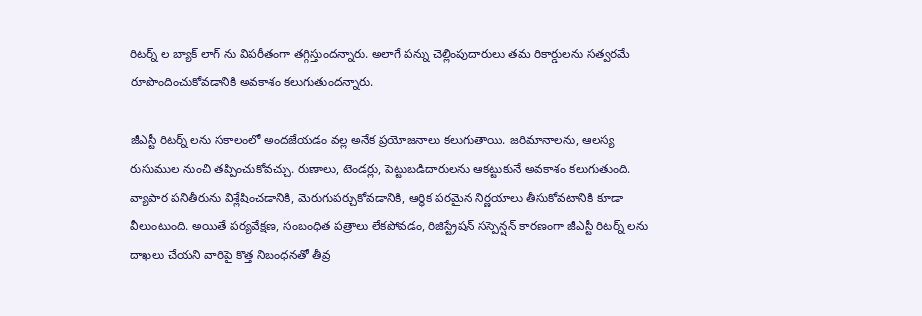రిటర్న్ ల బ్యాక్ లాగ్ ను విపరీతంగా తగ్గిస్తుందన్నారు. అలాగే పన్ను చెల్లింపుదారులు తమ రికార్డులను సత్వరమే రూపొందించుకోవడానికి అవకాశం కలుగుతుందన్నారు.

జీఎస్టీ రిటర్న్ లను సకాలంలో అందజేయడం వల్ల అనేక ప్రయోజనాలు కలుగుతాయి. జరిమానాలను, ఆలస్య రుసుముల నుంచి తప్పించుకోవచ్చు. రుణాలు, టెండర్లు, పెట్టుబడిదారులను ఆకట్టుకునే అవకాశం కలుగుతుంది. వ్యాపార పనితీరును విశ్లేషించడానికి, మెరుగుపర్చుకోవడానికి, ఆర్థిక పరమైన నిర్ణయాలు తీసుకోవటానికి కూడా వీలుంటుంది. అయితే పర్యవేక్షణ, సంబంధిత పత్రాలు లేకపోవడం, రిజిస్ట్రేషన్ సస్పెన్షన్ కారణంగా జీఎస్టీ రిటర్న్ లను దాఖలు చేయని వారిపై కొత్త నిబంధనతో తీవ్ర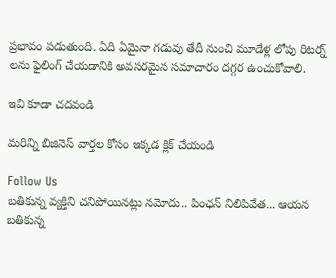ప్రభావం పడుతుంది. ఏది ఏమైనా గడువు తేదీ నుంచి మూడేళ్ల లోపు రిటర్న్ లను ఫైలింగ్ చేయడానికి అవసరమైన సమాచారం దగ్గర ఉంచుకోవాలి.

ఇవి కూడా చదవండి

మరిన్ని బిజినెస్ వార్తల కోసం ఇక్కడ క్లిక్ చేయండి

Follow Us
బతికున్న వ్యక్తిని చనిపోయినట్లు నమోదు.. పింఛన్ నిలిపివేత... ఆయన
బతికున్న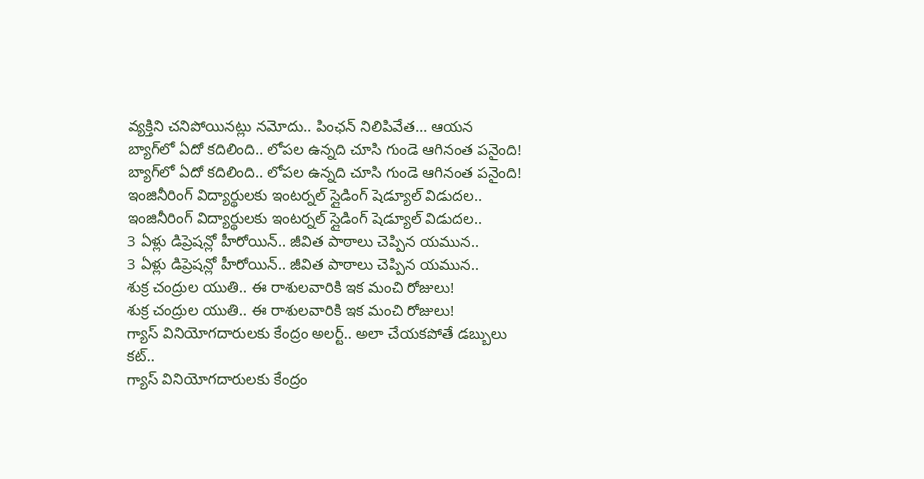వ్యక్తిని చనిపోయినట్లు నమోదు.. పింఛన్ నిలిపివేత... ఆయన
బ్యాగ్‌లో ఏదో కదిలింది.. లోపల ఉన్నది చూసి గుండె ఆగినంత పనైంది!
బ్యాగ్‌లో ఏదో కదిలింది.. లోపల ఉన్నది చూసి గుండె ఆగినంత పనైంది!
ఇంజినీరింగ్ విద్యార్థులకు ఇంటర్నల్ స్లైడింగ్ షెడ్యూల్ విడుదల..
ఇంజినీరింగ్ విద్యార్థులకు ఇంటర్నల్ స్లైడింగ్ షెడ్యూల్ విడుదల..
3 ఏళ్లు డిప్రెషన్లో హీరోయిన్.. జీవిత పాఠాలు చెప్పిన యమున..
3 ఏళ్లు డిప్రెషన్లో హీరోయిన్.. జీవిత పాఠాలు చెప్పిన యమున..
శుక్ర చంద్రుల యుతి.. ఈ రాశులవారికి ఇక మంచి రోజులు!
శుక్ర చంద్రుల యుతి.. ఈ రాశులవారికి ఇక మంచి రోజులు!
గ్యాస్ వినియోగదారులకు కేంద్రం అలర్ట్.. అలా చేయకపోతే డబ్బులు కట్..
గ్యాస్ వినియోగదారులకు కేంద్రం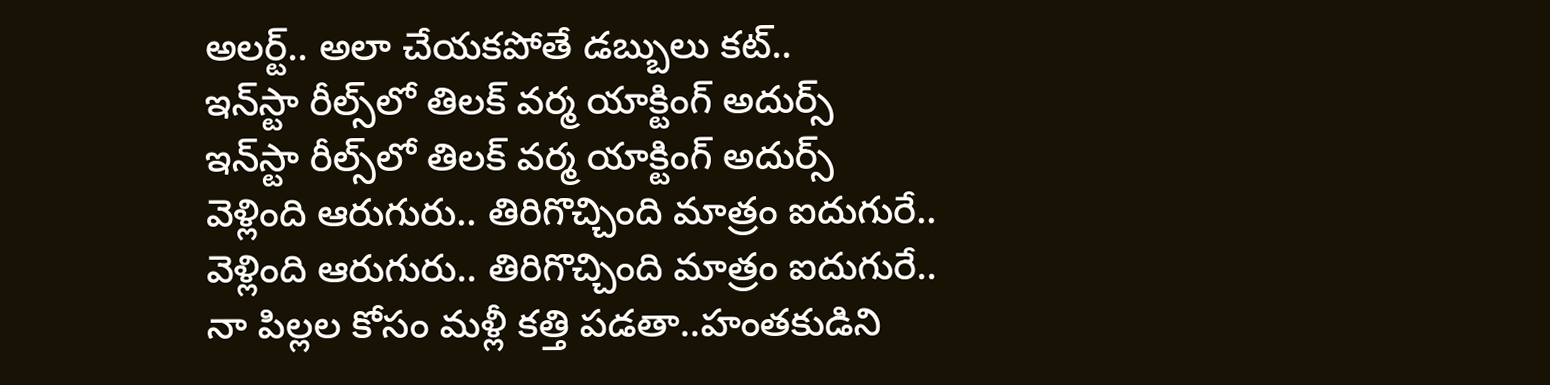అలర్ట్.. అలా చేయకపోతే డబ్బులు కట్..
ఇన్‌స్టా రీల్స్‌లో తిలక్ వర్మ యాక్టింగ్ అదుర్స్
ఇన్‌స్టా రీల్స్‌లో తిలక్ వర్మ యాక్టింగ్ అదుర్స్
వెళ్లింది ఆరుగురు.. తిరిగొచ్చింది మాత్రం ఐదుగురే..
వెళ్లింది ఆరుగురు.. తిరిగొచ్చింది మాత్రం ఐదుగురే..
నా పిల్లల కోసం మళ్లీ కత్తి పడతా..హంతకుడిని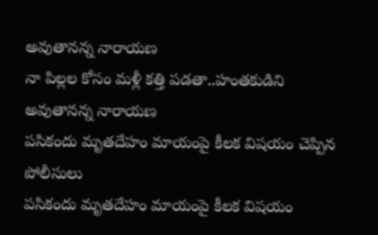అవుతానన్న నారాయణ
నా పిల్లల కోసం మళ్లీ కత్తి పడతా..హంతకుడిని అవుతానన్న నారాయణ
పసికందు మృతదేహం మాయంపై కీలక విషయం చెప్పిన పోలీసులు
పసికందు మృతదేహం మాయంపై కీలక విషయం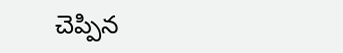చెప్పిన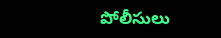పోలీసులు